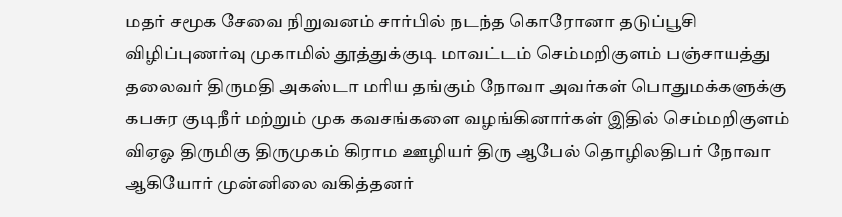மதர் சமூக சேவை நிறுவனம் சார்பில் நடந்த கொரோனா தடுப்பூசி விழிப்புணர்வு முகாமில் தூத்துக்குடி மாவட்டம் செம்மறிகுளம் பஞ்சாயத்து தலைவர் திருமதி அகஸ்டா மரிய தங்கும் நோவா அவர்கள் பொதுமக்களுக்கு கபசுர குடிநீர் மற்றும் முக கவசங்களை வழங்கினார்கள் இதில் செம்மறிகுளம் விஏஓ திருமிகு திருமுகம் கிராம ஊழியர் திரு ஆபேல் தொழிலதிபர் நோவா ஆகியோர் முன்னிலை வகித்தனர்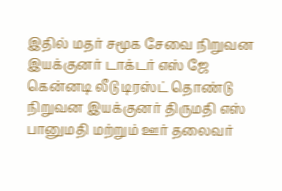இதில் மதர் சமூக சேவை நிறுவன இயக்குனர் டாக்டர் எஸ் ஜே கென்னடி லீடு டிரஸ்ட் தொண்டு நிறுவன இயக்குனர் திருமதி எஸ் பானுமதி மற்றும் ஊர் தலைவர்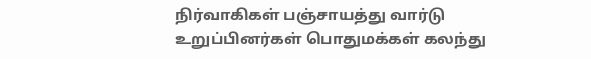நிர்வாகிகள் பஞ்சாயத்து வார்டு உறுப்பினர்கள் பொதுமக்கள் கலந்து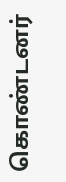கொண்டனர்